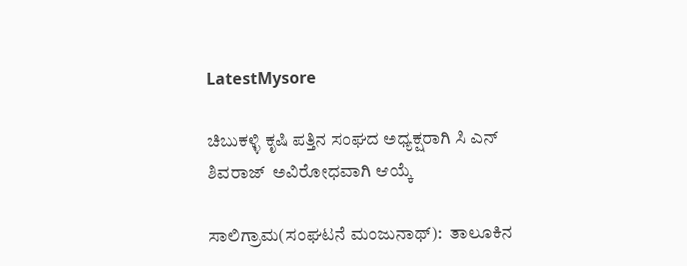LatestMysore

ಚಿಬುಕಳ್ಳಿ ಕೃಷಿ ಪತ್ತಿನ ಸಂಘದ ಅಧ್ಯಕ್ಷರಾಗಿ ಸಿ ಎನ್ ಶಿವರಾಜ್  ಅವಿರೋಧವಾಗಿ ಆಯ್ಕೆ

ಸಾಲಿಗ್ರಾಮ(ಸಂಘಟನೆ ಮಂಜುನಾಥ್):  ತಾಲೂಕಿನ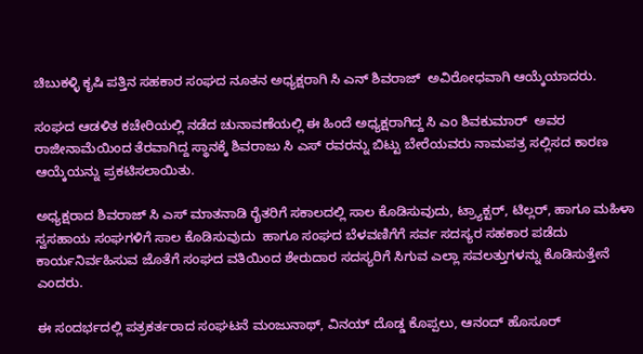ಚಿಬುಕಳ್ಳಿ ಕೃಷಿ ಪತ್ತಿನ ಸಹಕಾರ ಸಂಘದ ನೂತನ ಅಧ್ಯಕ್ಷರಾಗಿ ಸಿ ಎನ್ ಶಿವರಾಜ್  ಅವಿರೋಧವಾಗಿ ಆಯ್ಕೆಯಾದರು.

ಸಂಘದ ಆಡಳಿತ ಕಚೇರಿಯಲ್ಲಿ ನಡೆದ ಚುನಾವಣೆಯಲ್ಲಿ ಈ ಹಿಂದೆ ಅಧ್ಯಕ್ಷರಾಗಿದ್ದ ಸಿ ಎಂ ಶಿವಕುಮಾರ್  ಅವರ ರಾಜೀನಾಮೆಯಿಂದ ತೆರವಾಗಿದ್ದ ಸ್ಥಾನಕ್ಕೆ ಶಿವರಾಜು ಸಿ ಎಸ್ ರವರನ್ನು ಬಿಟ್ಟು ಬೇರೆಯವರು ನಾಮಪತ್ರ ಸಲ್ಲಿಸದ ಕಾರಣ ಆಯ್ಕೆಯನ್ನು ಪ್ರಕಟಿಸಲಾಯಿತು.

ಅಧ್ಯಕ್ಷರಾದ ಶಿವರಾಜ್ ಸಿ ಎಸ್ ಮಾತನಾಡಿ ರೈತರಿಗೆ ಸಕಾಲದಲ್ಲಿ ಸಾಲ ಕೊಡಿಸುವುದು, ಟ್ರ್ಯಾಕ್ಟರ್, ಟಿಲ್ಲರ್, ಹಾಗೂ ಮಹಿಳಾ ಸ್ವಸಹಾಯ ಸಂಘಗಳಿಗೆ ಸಾಲ ಕೊಡಿಸುವುದು  ಹಾಗೂ ಸಂಘದ ಬೆಳವಣಿಗೆಗೆ ಸರ್ವ ಸದಸ್ಯರ ಸಹಕಾರ ಪಡೆದು ಕಾರ್ಯನಿರ್ವಹಿಸುವ ಜೊತೆಗೆ ಸಂಘದ ವತಿಯಿಂದ ಶೇರುದಾರ ಸದಸ್ಯರಿಗೆ ಸಿಗುವ ಎಲ್ಲಾ ಸವಲತ್ತುಗಳನ್ನು ಕೊಡಿಸುತ್ತೇನೆ ಎಂದರು.

ಈ ಸಂದರ್ಭದಲ್ಲಿ ಪತ್ರಕರ್ತರಾದ ಸಂಘಟನೆ ಮಂಜುನಾಥ್, ವಿನಯ್ ದೊಡ್ಡ ಕೊಪ್ಪಲು, ಆನಂದ್ ಹೊಸೂರ್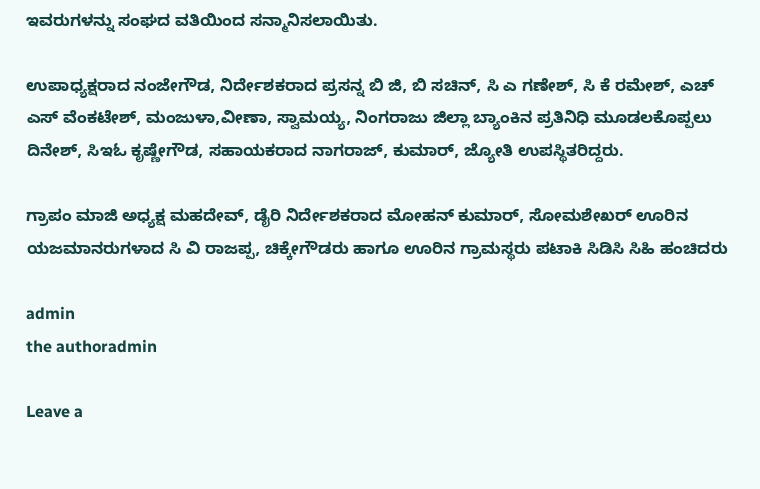ಇವರುಗಳನ್ನು ಸಂಘದ ವತಿಯಿಂದ ಸನ್ಮಾನಿಸಲಾಯಿತು.

ಉಪಾಧ್ಯಕ್ಷರಾದ ನಂಜೇಗೌಡ, ನಿರ್ದೇಶಕರಾದ ಪ್ರಸನ್ನ ಬಿ ಜಿ, ಬಿ ಸಚಿನ್, ಸಿ ಎ ಗಣೇಶ್, ಸಿ ಕೆ ರಮೇಶ್, ಎಚ್ ಎಸ್ ವೆಂಕಟೇಶ್, ಮಂಜುಳಾ,ವೀಣಾ, ಸ್ವಾಮಯ್ಯ, ನಿಂಗರಾಜು ಜಿಲ್ಲಾ ಬ್ಯಾಂಕಿನ ಪ್ರತಿನಿಧಿ ಮೂಡಲಕೊಪ್ಪಲು ದಿನೇಶ್, ಸಿಇಓ ಕೃಷ್ಣೇಗೌಡ, ಸಹಾಯಕರಾದ ನಾಗರಾಜ್, ಕುಮಾರ್, ಜ್ಯೋತಿ ಉಪಸ್ಥಿತರಿದ್ದರು.

ಗ್ರಾಪಂ ಮಾಜಿ ಅಧ್ಯಕ್ಷ ಮಹದೇವ್, ಡೈರಿ ನಿರ್ದೇಶಕರಾದ ಮೋಹನ್ ಕುಮಾರ್, ಸೋಮಶೇಖರ್ ಊರಿನ ಯಜಮಾನರುಗಳಾದ ಸಿ ವಿ ರಾಜಪ್ಪ, ಚಿಕ್ಕೇಗೌಡರು ಹಾಗೂ ಊರಿನ ಗ್ರಾಮಸ್ಥರು ಪಟಾಕಿ ಸಿಡಿಸಿ ಸಿಹಿ ಹಂಚಿದರು

admin
the authoradmin

Leave a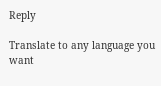Reply

Translate to any language you want